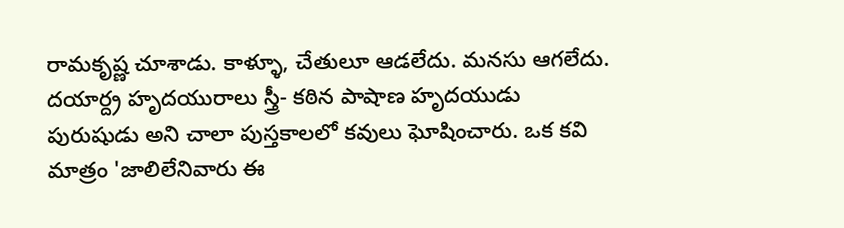రామకృష్ణ చూశాడు. కాళ్ళూ, చేతులూ ఆడలేదు. మనసు ఆగలేదు.
దయార్ద్ర హృదయురాలు స్త్రీ- కఠిన పాషాణ హృదయుడు పురుషుడు అని చాలా పుస్తకాలలో కవులు ఘోషించారు. ఒక కవి మాత్రం 'జాలిలేనివారు ఈ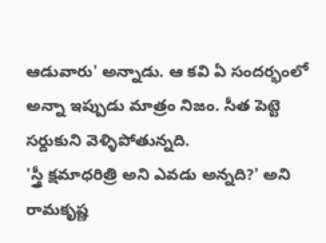ఆడువారు' అన్నాడు. ఆ కవి ఏ సందర్భంలో అన్నా ఇప్పుడు మాత్రం నిజం. సీత పెట్టె సర్దుకుని వెళ్ళిపోతున్నది.
'స్త్రీ క్షమాధరిత్రి అని ఎవడు అన్నది?' అని రామకృష్ణ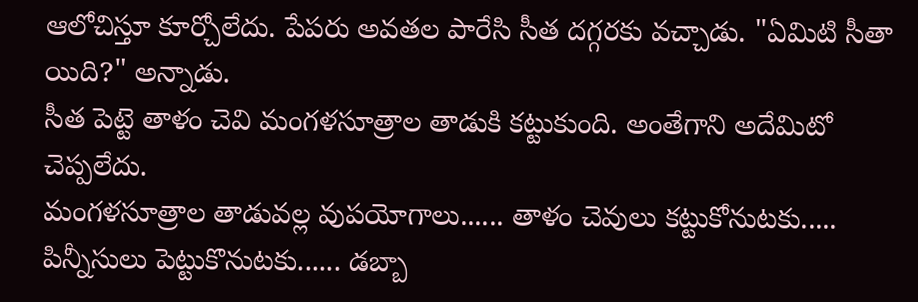ఆలోచిస్తూ కూర్చోలేదు. పేపరు అవతల పారేసి సీత దగ్గరకు వచ్చాడు. "ఏమిటి సీతా యిది?" అన్నాడు.
సీత పెట్టె తాళం చెవి మంగళసూత్రాల తాడుకి కట్టుకుంది. అంతేగాని అదేమిటో చెప్పలేదు.
మంగళసూత్రాల తాడువల్ల వుపయోగాలు...... తాళం చెవులు కట్టుకోనుటకు..... పిన్నీసులు పెట్టుకొనుటకు...... డబ్బా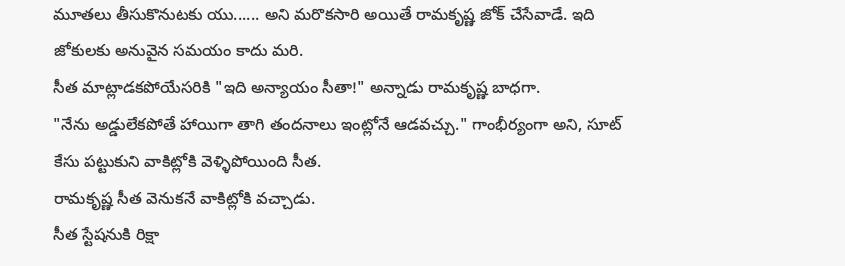మూతలు తీసుకొనుటకు యు...... అని మరొకసారి అయితే రామకృష్ణ జోక్ చేసేవాడే. ఇది జోకులకు అనువైన సమయం కాదు మరి.
సీత మాట్లాడకపోయేసరికి "ఇది అన్యాయం సీతా!" అన్నాడు రామకృష్ణ బాధగా.
"నేను అడ్డులేకపోతే హాయిగా తాగి తందనాలు ఇంట్లోనే ఆడవచ్చు." గాంభీర్యంగా అని, సూట్ కేసు పట్టుకుని వాకిట్లోకి వెళ్ళిపోయింది సీత.
రామకృష్ణ సీత వెనుకనే వాకిట్లోకి వచ్చాడు.
సీత స్టేషనుకి రిక్షా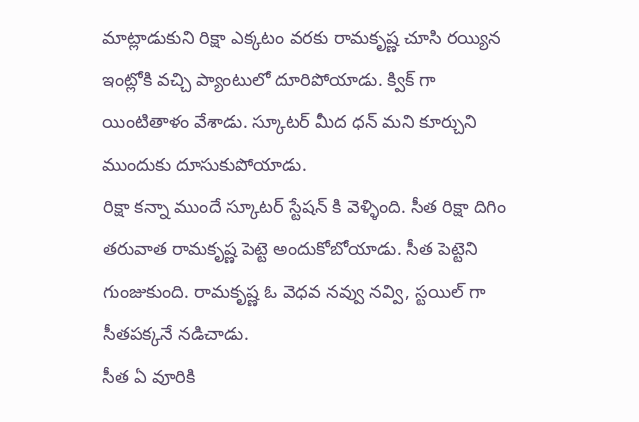మాట్లాడుకుని రిక్షా ఎక్కటం వరకు రామకృష్ణ చూసి రయ్యిన ఇంట్లోకి వచ్చి ప్యాంటులో దూరిపోయాడు. క్విక్ గా యింటితాళం వేశాడు. స్కూటర్ మీద ధన్ మని కూర్చుని ముందుకు దూసుకుపోయాడు.
రిక్షా కన్నా ముందే స్కూటర్ స్టేషన్ కి వెళ్ళింది. సీత రిక్షా దిగిం తరువాత రామకృష్ణ పెట్టె అందుకోబోయాడు. సీత పెట్టెని గుంజుకుంది. రామకృష్ణ ఓ వెధవ నవ్వు నవ్వి, స్టయిల్ గా సీతపక్కనే నడిచాడు.
సీత ఏ వూరికి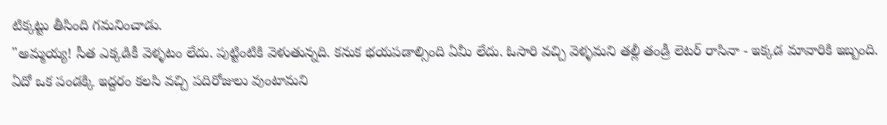టిక్కట్టు తీసింది గమనించాడు.
"అమ్మయ్య! సీత ఎక్కడికీ వెళ్ళటం లేదు. పుట్టింటికి వెళుతున్నది. కనుక భయపడాల్సింది ఏమీ లేదు. ఓసారి వచ్చి వెళ్ళమని తల్లీ తండ్రీ లెటర్ రాసినా - ఇక్కడ మావారికి ఇబ్బంది. ఏదో ఒక పండక్కి ఇద్దరం కలసి వచ్చి పదిరోజులు వుంటామని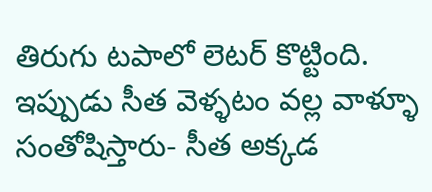తిరుగు టపాలో లెటర్ కొట్టింది. ఇప్పుడు సీత వెళ్ళటం వల్ల వాళ్ళూ సంతోషిస్తారు- సీత అక్కడ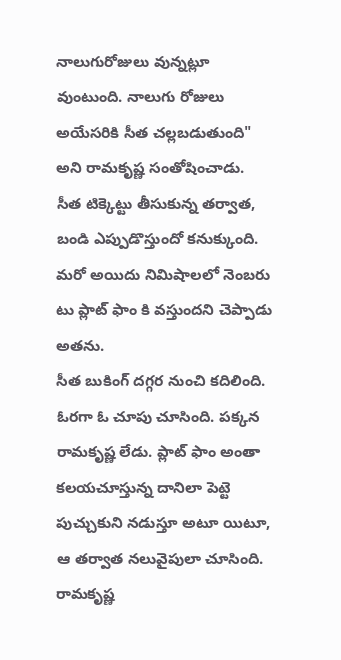నాలుగురోజులు వున్నట్లూ వుంటుంది. నాలుగు రోజులు అయేసరికి సీత చల్లబడుతుంది" అని రామకృష్ణ సంతోషించాడు.
సీత టిక్కెట్టు తీసుకున్న తర్వాత, బండి ఎప్పుడొస్తుందో కనుక్కుంది.
మరో అయిదు నిమిషాలలో నెంబరు టు ప్లాట్ ఫాం కి వస్తుందని చెప్పాడు అతను.
సీత బుకింగ్ దగ్గర నుంచి కదిలింది. ఓరగా ఓ చూపు చూసింది. పక్కన రామకృష్ణ లేడు. ప్లాట్ ఫాం అంతా కలయచూస్తున్న దానిలా పెట్టె పుచ్చుకుని నడుస్తూ అటూ యిటూ, ఆ తర్వాత నలువైపులా చూసింది.
రామకృష్ణ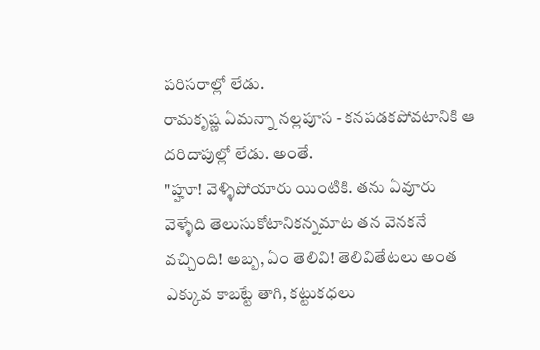పరిసరాల్లో లేడు.
రామకృష్ణ ఏమన్నా నల్లపూస - కనపడకపోవటానికి ఆ దరిదాపుల్లో లేడు. అంతే.
"హ్హూ! వెళ్ళిపోయారు యింటికి. తను ఏవూరు వెళ్ళేది తెలుసుకోటానికన్నమాట తన వెనకనే వచ్చింది! అబ్బ, ఏం తెలివి! తెలివితేటలు అంత ఎక్కువ కాబట్టే తాగి, కట్టుకధలు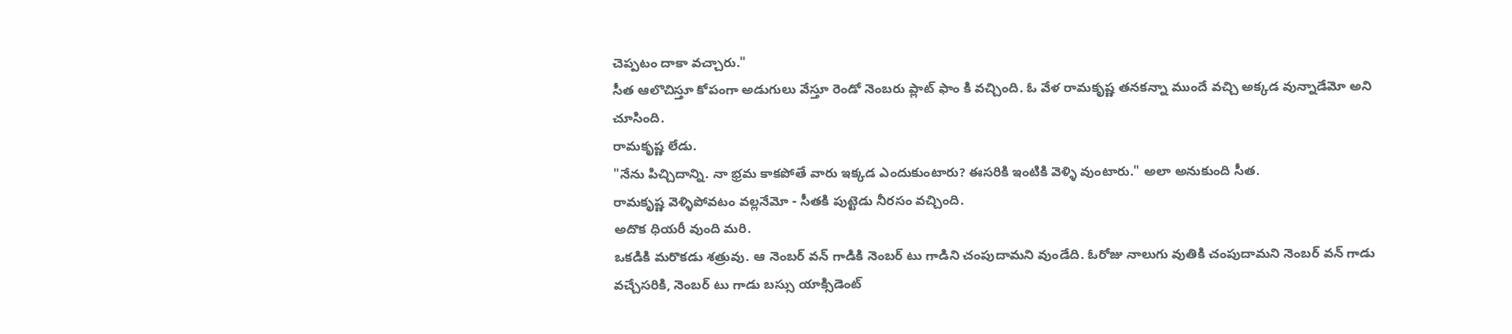చెప్పటం దాకా వచ్చారు."
సీత ఆలొచిస్తూ కోపంగా అడుగులు వేస్తూ రెండో నెంబరు ప్లాట్ ఫాం కి వచ్చింది. ఓ వేళ రామకృష్ణ తనకన్నా ముందే వచ్చి అక్కడ వున్నాడేమో అని చూసింది.
రామకృష్ణ లేడు.
"నేను పిచ్చిదాన్ని. నా భ్రమ కాకపోతే వారు ఇక్కడ ఎందుకుంటారు? ఈసరికి ఇంటికి వెళ్ళి వుంటారు." అలా అనుకుంది సీత.
రామకృష్ణ వెళ్ళిపోవటం వల్లనేమో - సీతకి పుట్టెడు నీరసం వచ్చింది.
అదొక ధియరీ వుంది మరి.
ఒకడికి మరొకడు శత్రువు. ఆ నెంబర్ వన్ గాడికి నెంబర్ టు గాడిని చంపుదామని వుండేది. ఓరోజు నాలుగు వుతికి చంపుదామని నెంబర్ వన్ గాడు వచ్చేసరికి, నెంబర్ టు గాడు బస్సు యాక్సిడెంట్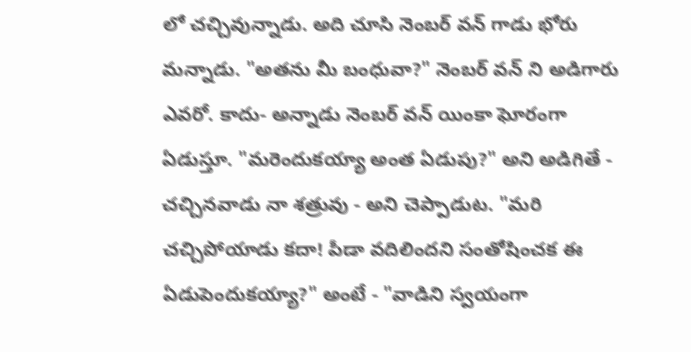లో చచ్చివున్నాడు. అది చూసి నెంబర్ వన్ గాడు భోరు మన్నాడు. "అతను మీ బంధువా?" నెంబర్ వన్ ని అడిగారు ఎవరో. కాదు- అన్నాడు నెంబర్ వన్ యింకా ఘోరంగా ఏడుస్తూ. "మరెందుకయ్యా అంత ఏడుపు?" అని అడిగితే - చచ్చినవాడు నా శత్రువు - అని చెప్పాడుట. "మరి చచ్చిపోయాడు కదా! పీడా వదిలిందని సంతోషించక ఈ ఏడుపెందుకయ్యా?" అంటే - "వాడిని స్వయంగా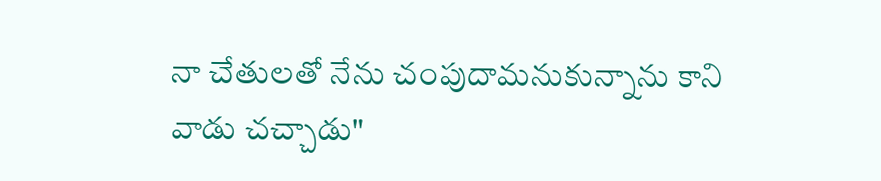నా చేతులతో నేను చంపుదామనుకున్నాను కాని వాడు చచ్చాడు"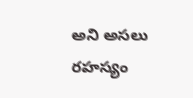అని అసలు రహస్యం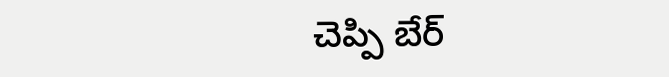చెప్పి బేర్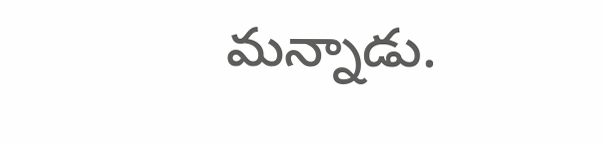మన్నాడు.